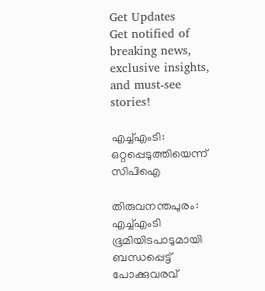Get Updates
Get notified of breaking news, exclusive insights, and must-see stories!

എച്ച്‌എംടി: ഒറ്റപ്പെടുത്തിയെന്ന്‌ സിപിഐ

തിരുവനന്തപുരം: എച്ച്‌എംടി ഭൂമിയിടപാടുമായി ബന്ധപ്പെട്ട്‌ പോക്കുവരവ്‌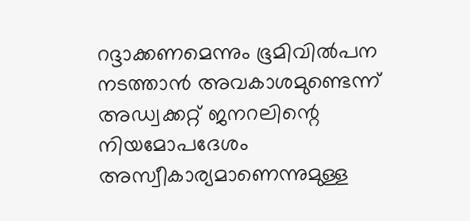റദ്ദാക്കണമെന്നും ഭൂമിവില്‍പന നടത്താന്‍ അവകാശമുണ്ടെന്ന്‌ അഡ്വക്കറ്റ്‌ ജനറലിന്റെ നിയമോപദേശം അസ്വീകാര്യമാണെന്നുമുള്ള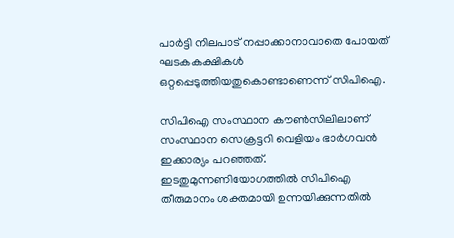പാര്‍ട്ടി നിലപാട്‌ നപ്പാക്കാനാവാതെ പോയത്‌ ഘടകകക്ഷികള്‍ ഒറ്റപ്പെടുത്തിയതുകൊണ്ടാണെന്ന്‌ സിപിഐ.

സിപിഐ സംസ്ഥാന കൗണ്‍സിലിലാണ്‌ സംസ്ഥാന സെക്രട്ടറി വെളിയം ഭാര്‍ഗവന്‍ ഇക്കാര്യം പറഞ്ഞത്‌. ഇടതുമുന്നണിയോഗത്തില്‍ സിപിഐ തീരുമാനം ശക്തമായി ഉന്നയിക്കുന്നതില്‍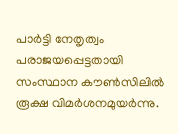പാര്‍ട്ടി നേതൃത്വം പരാജയപ്പെട്ടതായി സംസ്ഥാന കൗണ്‍സിലില്‍ രൂക്ഷ വിമര്‍ശനമുയര്‍ന്നു.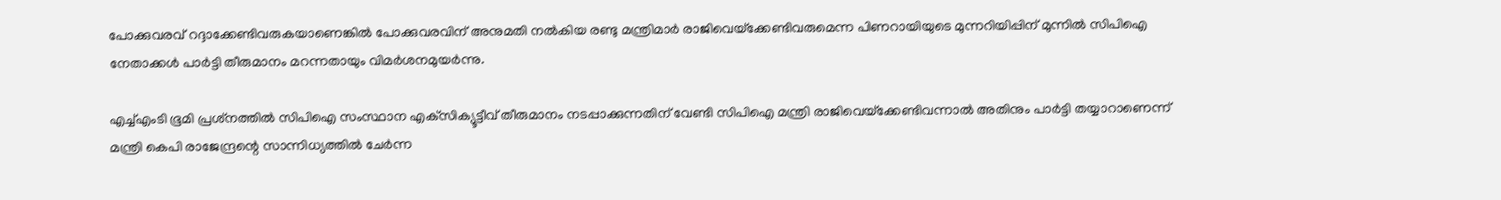പോക്കുവരവ്‌ റദ്ദാക്കേണ്ടിവരുകയാണെങ്കില്‍ പോക്കുവരവിന്‌ അനുമതി നല്‍കിയ രണ്ടു മന്ത്രിമാര്‍ രാജിവെയ്‌ക്കേണ്ടിവരുമെന്ന പിണറായിയുടെ മുന്നറിയിപ്പിന്‌ മുന്നില്‍ സിപിഐ നേതാക്കള്‍ പാര്‍ട്ടി തീരുമാനം മറന്നതായും വിമര്‍ശനമുയര്‍ന്നു.

എച്ച്‌എംടി ഭൂമി പ്രശ്‌നത്തില്‍ സിപിഐ സംസ്ഥാന എക്‌സിക്യൂട്ടീവ്‌ തീരുമാനം നടപ്പാക്കുന്നതിന്‌ വേണ്ടി സിപിഐ മന്ത്രി രാജിവെയ്‌ക്കേണ്ടിവന്നാല്‍ അതിനും പാര്‍ട്ടി തയ്യാറാണെന്ന്‌ മന്ത്രി കെപി രാജേന്ദ്രന്റെ സാന്നിധ്യത്തില്‍ ചേര്‍ന്ന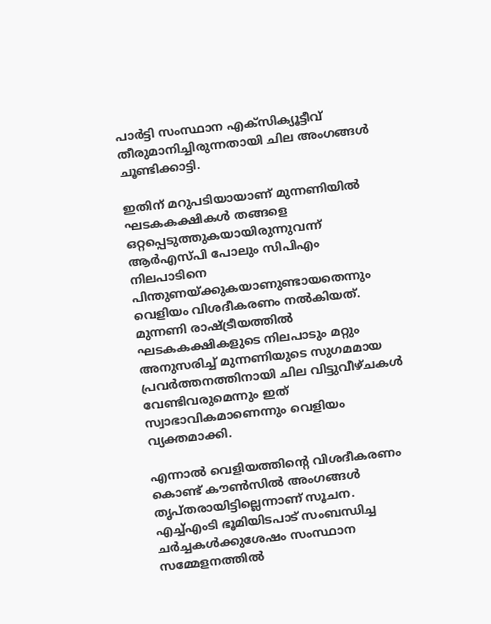പാര്‍ട്ടി സംസ്ഥാന എക്‌സിക്യൂട്ടീവ്‌ തീരുമാനിച്ചിരുന്നതായി ചില അംഗങ്ങള്‍ ചൂണ്ടിക്കാട്ടി.

ഇതിന്‌ മറുപടിയായാണ്‌ മുന്നണിയില്‍ ഘടകകക്ഷികള്‍ തങ്ങളെ ഒറ്റപ്പെടുത്തുകയായിരുന്നുവന്ന്‌ ആര്‍എസ്‌പി പോലും സിപിഎം നിലപാടിനെ പിന്തുണയ്‌ക്കുകയാണുണ്ടായതെന്നും വെളിയം വിശദീകരണം നല്‍കിയത്‌. മുന്നണി രാഷ്ട്രീയത്തില്‍ ഘടകകക്ഷികളുടെ നിലപാടും മറ്റും അനുസരിച്ച്‌ മുന്നണിയുടെ സുഗമമായ പ്രവര്‍ത്തനത്തിനായി ചില വിട്ടുവീഴ്‌ചകള്‍ വേണ്ടിവരുമെന്നും ഇത്‌ സ്വാഭാവികമാണെന്നും വെളിയം വ്യക്തമാക്കി.

എന്നാല്‍ വെളിയത്തിന്റെ വിശദീകരണം കൊണ്ട്‌ കൗണ്‍സില്‍ അംഗങ്ങള്‍ തൃപ്‌തരായിട്ടില്ലെന്നാണ്‌ സൂചന. എച്ച്‌എംടി ഭൂമിയിടപാട്‌ സംബന്ധിച്ച ചര്‍ച്ചകള്‍ക്കുശേഷം സംസ്ഥാന സമ്മേളനത്തില്‍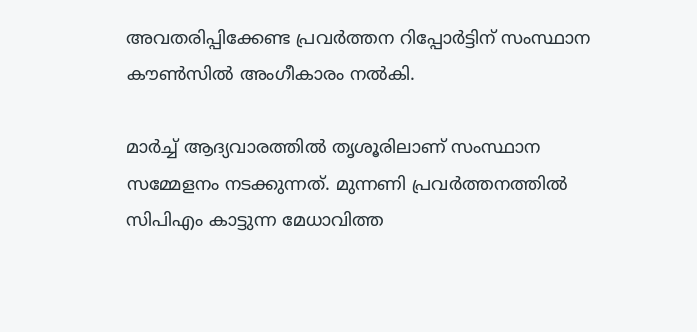അവതരിപ്പിക്കേണ്ട പ്രവര്‍ത്തന റിപ്പോര്‍ട്ടിന്‌ സംസ്ഥാന കൗണ്‍സില്‍ അംഗീകാരം നല്‍കി.

മാര്‍ച്ച്‌ ആദ്യവാരത്തില്‍ തൃശൂരിലാണ്‌ സംസ്ഥാന സമ്മേളനം നടക്കുന്നത്‌. മുന്നണി പ്രവര്‍ത്തനത്തില്‍ സിപിഎം കാട്ടുന്ന മേധാവിത്ത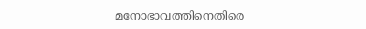മനോഭാവത്തിനെതിരെ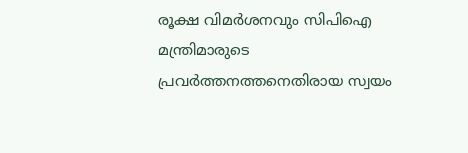രൂക്ഷ വിമര്‍ശനവും സിപിഐ മന്ത്രിമാരുടെ പ്രവര്‍ത്തനത്തനെതിരായ സ്വയം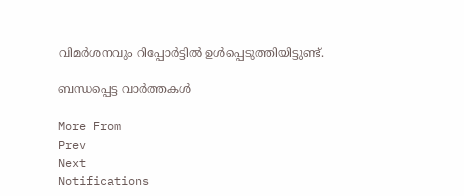വിമര്‍ശനവും റിപ്പോര്‍ട്ടില്‍ ഉള്‍പ്പെടുത്തിയിട്ടുണ്ട്‌.

ബന്ധപ്പെട്ട വാര്‍ത്തകള്‍

More From
Prev
Next
Notifications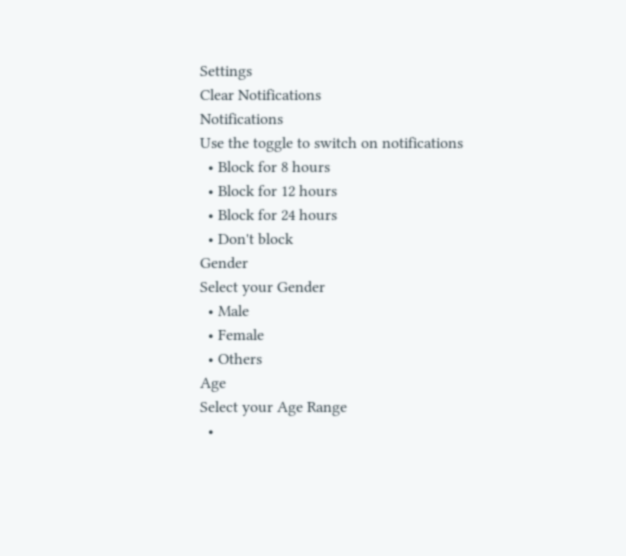Settings
Clear Notifications
Notifications
Use the toggle to switch on notifications
  • Block for 8 hours
  • Block for 12 hours
  • Block for 24 hours
  • Don't block
Gender
Select your Gender
  • Male
  • Female
  • Others
Age
Select your Age Range
  •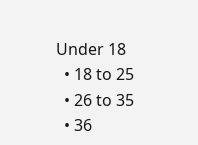Under 18
  • 18 to 25
  • 26 to 35
  • 36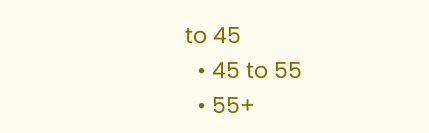to 45
  • 45 to 55
  • 55+